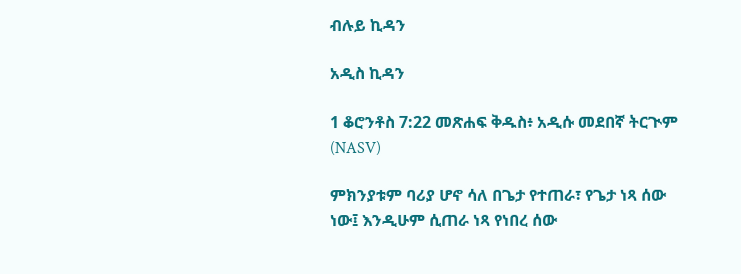ብሉይ ኪዳን

አዲስ ኪዳን

1 ቆሮንቶስ 7:22 መጽሐፍ ቅዱስ፥ አዲሱ መደበኛ ትርጒም (NASV)

ምክንያቱም ባሪያ ሆኖ ሳለ በጌታ የተጠራ፣ የጌታ ነጻ ሰው ነው፤ እንዲሁም ሲጠራ ነጻ የነበረ ሰው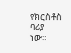የክርስቶስ ባሪያ ነው።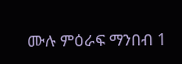ሙሉ ምዕራፍ ማንበብ 1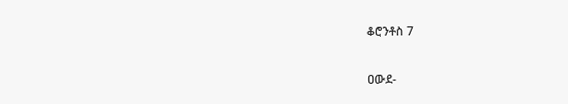ቆሮንቶስ 7

ዐውደ-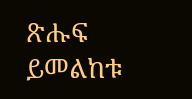ጽሑፍ ይመልከቱ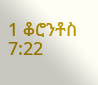1 ቆሮንቶስ 7:22